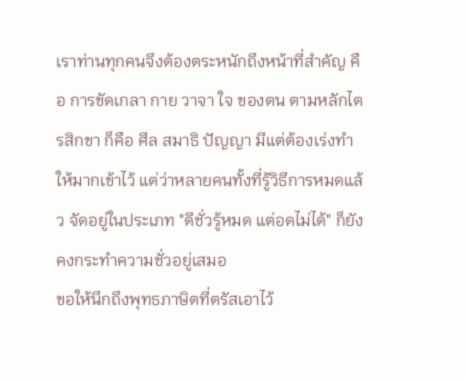เราท่านทุกคนจึงต้องตระหนักถึงหน้าที่สำคัญ คือ การขัดเกลา กาย วาจา ใจ ของตน ตามหลักไตรสิกขา ก็คือ ศีล สมาธิ ปัญญา มีแต่ต้องเร่งทำให้มากเข้าไว้ แต่ว่าหลายคนทั้งที่รู้วิธีการหมดแล้ว จัดอยู่ในประเภท "ดีชั่วรู้หมด แต่อดไม่ได้" ก็ยังคงกระทำความชั่วอยู่เสมอ
ขอให้นึกถึงพุทธภาษิตที่ตรัสเอาไว้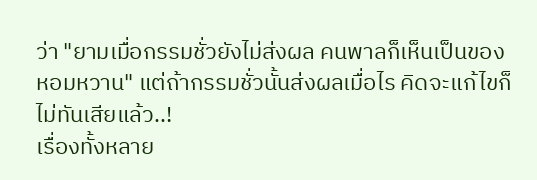ว่า "ยามเมื่อกรรมชั่วยังไม่ส่งผล คนพาลก็เห็นเป็นของหอมหวาน" แต่ถ้ากรรมชั่วนั้นส่งผลเมื่อไร คิดจะแก้ไขก็ไม่ทันเสียแล้ว..!
เรื่องทั้งหลาย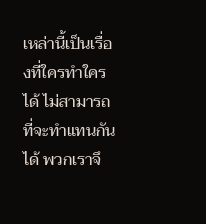เหล่านี้เป็นเรื่องที่ใครทำใครได้ ไม่สามารถที่จะทำแทนกันได้ พวกเราจึ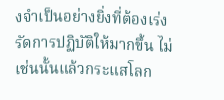งจำเป็นอย่างยิ่งที่ต้องเร่งรัดการปฏิบัติให้มากขึ้น ไม่เช่นนั้นแล้วกระแสโลก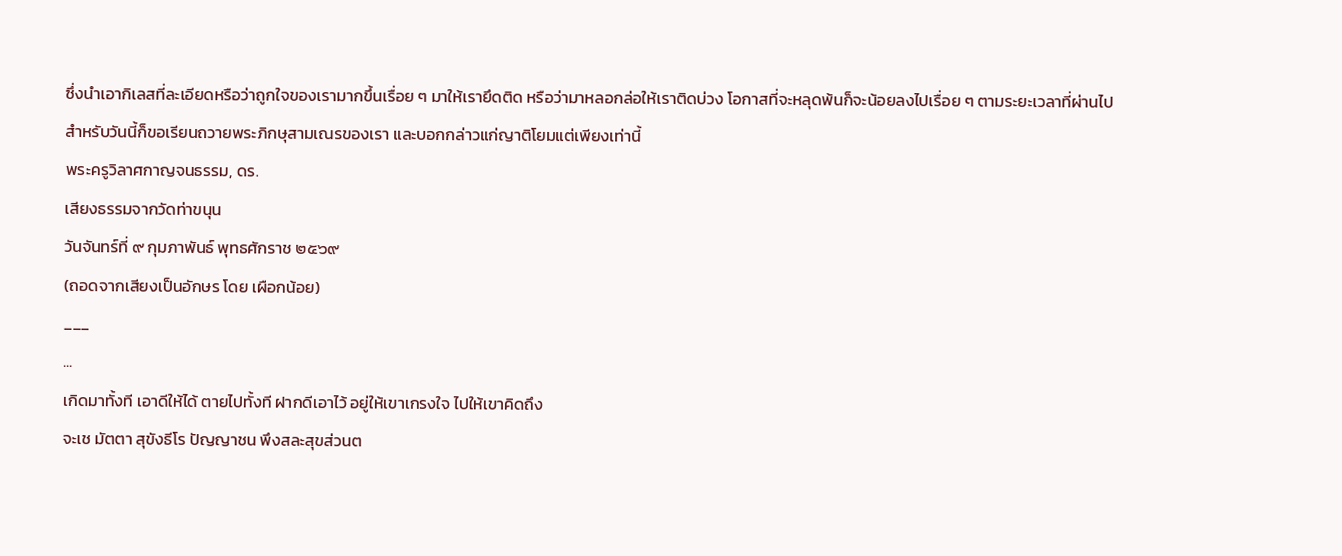ซึ่งนำเอากิเลสที่ละเอียดหรือว่าถูกใจของเรามากขึ้นเรื่อย ๆ มาให้เรายึดติด หรือว่ามาหลอกล่อให้เราติดบ่วง โอกาสที่จะหลุดพ้นก็จะน้อยลงไปเรื่อย ๆ ตามระยะเวลาที่ผ่านไป
สำหรับวันนี้ก็ขอเรียนถวายพระภิกษุสามเณรของเรา และบอกกล่าวแก่ญาติโยมแต่เพียงเท่านี้
พระครูวิลาศกาญจนธรรม, ดร.
เสียงธรรมจากวัดท่าขนุน
วันจันทร์ที่ ๙ กุมภาพันธ์ พุทธศักราช ๒๕๖๙
(ถอดจากเสียงเป็นอักษร โดย เผือกน้อย)
___
...
เกิดมาทั้งที เอาดีให้ได้ ตายไปทั้งที ฝากดีเอาไว้ อยู่ให้เขาเกรงใจ ไปให้เขาคิดถึง
จะเช มัตตา สุขังธีโร ปัญญาชน พึงสละสุขส่วนต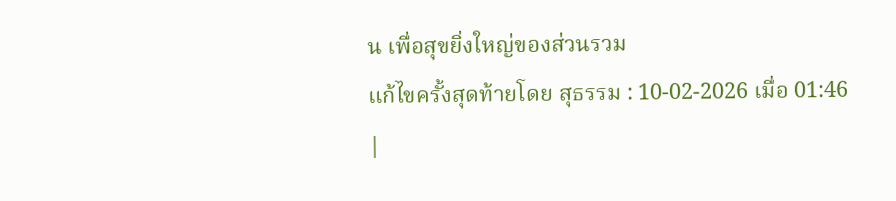น เพื่อสุขยิ่งใหญ่ของส่วนรวม
แก้ไขครั้งสุดท้ายโดย สุธรรม : 10-02-2026 เมื่อ 01:46
|